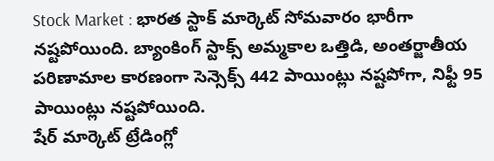Stock Market : భారత స్టాక్ మార్కెట్ సోమవారం భారీగా నష్టపోయింది. బ్యాంకింగ్ స్టాక్స్ అమ్మకాల ఒత్తిడి, అంతర్జాతీయ పరిణామాల కారణంగా సెన్సెక్స్ 442 పాయింట్లు నష్టపోగా, నిఫ్టీ 95 పాయింట్లు నష్టపోయింది.
షేర్ మార్కెట్ ట్రేడింగ్లో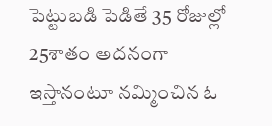పెట్టుబడి పెడితే 35 రోజుల్లో 25శాతం అదనంగా ఇస్తానంటూ నమ్మించిన ఓ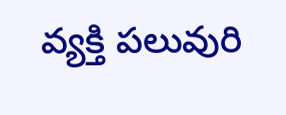వ్యక్తి పలువురి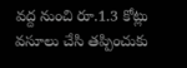వద్ద నుంచి రూ.1.3 కోట్లు వసూలు చేసి తప్పించుకు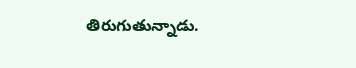తిరుగుతున్నాడు.